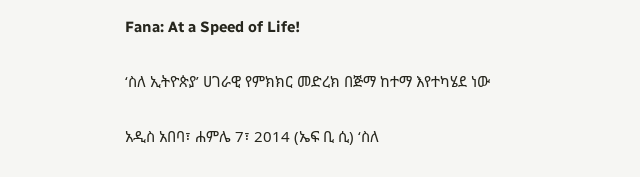Fana: At a Speed of Life!

‘ስለ ኢትዮጵያ’ ሀገራዊ የምክክር መድረክ በጅማ ከተማ እየተካሄደ ነው

አዲስ አበባ፣ ሐምሌ 7፣ 2014 (ኤፍ ቢ ሲ) ‘ስለ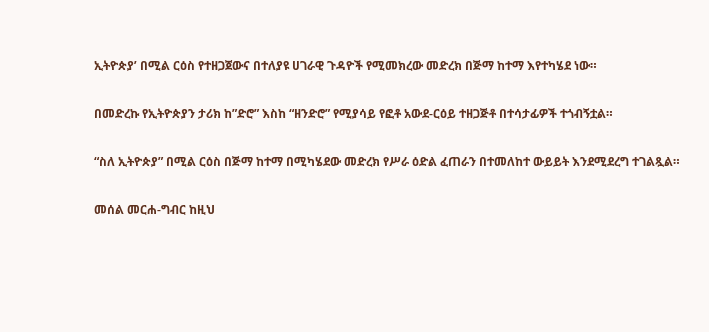ኢትዮጵያ’ በሚል ርዕስ የተዘጋጀውና በተለያዩ ሀገራዊ ጉዳዮች የሚመክረው መድረክ በጅማ ከተማ እየተካሄደ ነው።

በመድረኩ የኢትዮጵያን ታሪክ ከ”ድሮ” እስከ “ዘንድሮ” የሚያሳይ የፎቶ አውደ-ርዕይ ተዘጋጅቶ በተሳታፊዎች ተጎብኝቷል።

“ስለ ኢትዮጵያ” በሚል ርዕስ በጅማ ከተማ በሚካሄደው መድረክ የሥራ ዕድል ፈጠራን በተመለከተ ውይይት እንደሚደረግ ተገልጿል።

መሰል መርሐ-ግብር ከዚህ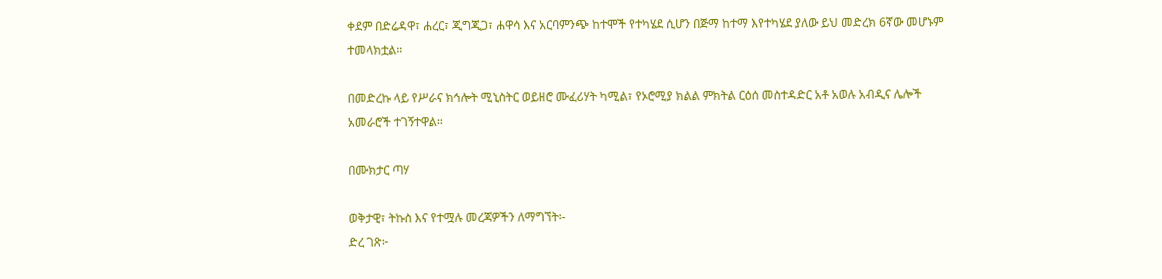ቀደም በድሬዳዋ፣ ሐረር፣ ጂግጂጋ፣ ሐዋሳ እና አርባምንጭ ከተሞች የተካሄደ ሲሆን በጅማ ከተማ እየተካሄደ ያለው ይህ መድረክ 6ኛው መሆኑም ተመላክቷል።

በመድረኩ ላይ የሥራና ክኅሎት ሚኒስትር ወይዘሮ ሙፈሪሃት ካሚል፣ የኦሮሚያ ክልል ምክትል ርዕሰ መስተዳድር አቶ አወሉ አብዲና ሌሎች አመራሮች ተገኝተዋል።

በሙክታር ጣሃ

ወቅታዊ፣ ትኩስ እና የተሟሉ መረጃዎችን ለማግኘት፡-
ድረ ገጽ፦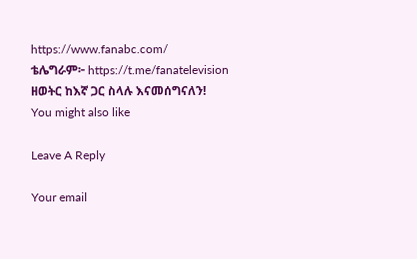https://www.fanabc.com/
ቴሌግራም፦ https://t.me/fanatelevision
ዘወትር ከእኛ ጋር ስላሉ እናመሰግናለን!
You might also like

Leave A Reply

Your email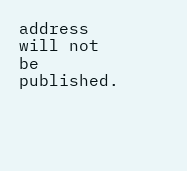address will not be published.